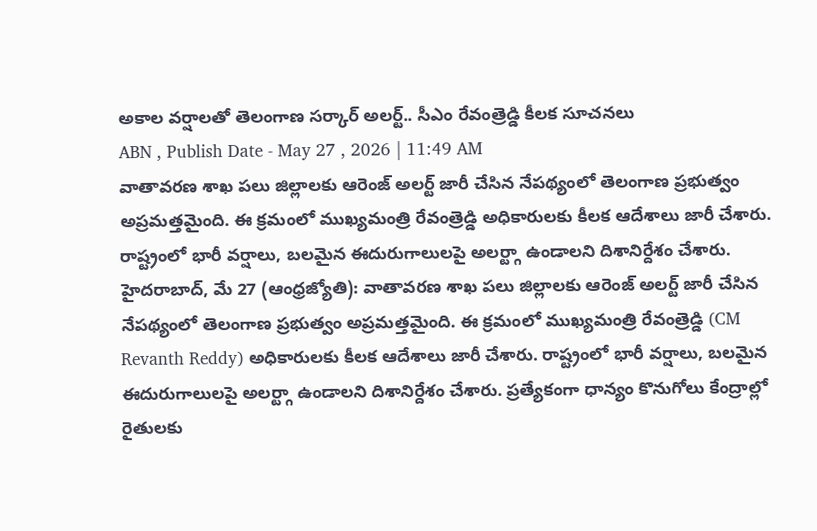అకాల వర్షాలతో తెలంగాణ సర్కార్ అలర్ట్.. సీఎం రేవంత్రెడ్డి కీలక సూచనలు
ABN , Publish Date - May 27 , 2026 | 11:49 AM
వాతావరణ శాఖ పలు జిల్లాలకు ఆరెంజ్ అలర్ట్ జారీ చేసిన నేపథ్యంలో తెలంగాణ ప్రభుత్వం అప్రమత్తమైంది. ఈ క్రమంలో ముఖ్యమంత్రి రేవంత్రెడ్డి అధికారులకు కీలక ఆదేశాలు జారీ చేశారు. రాష్ట్రంలో భారీ వర్షాలు, బలమైన ఈదురుగాలులపై అలర్ట్గా ఉండాలని దిశానిర్దేశం చేశారు.
హైదరాబాద్, మే 27 (ఆంధ్రజ్యోతి): వాతావరణ శాఖ పలు జిల్లాలకు ఆరెంజ్ అలర్ట్ జారీ చేసిన నేపథ్యంలో తెలంగాణ ప్రభుత్వం అప్రమత్తమైంది. ఈ క్రమంలో ముఖ్యమంత్రి రేవంత్రెడ్డి (CM Revanth Reddy) అధికారులకు కీలక ఆదేశాలు జారీ చేశారు. రాష్ట్రంలో భారీ వర్షాలు, బలమైన ఈదురుగాలులపై అలర్ట్గా ఉండాలని దిశానిర్దేశం చేశారు. ప్రత్యేకంగా ధాన్యం కొనుగోలు కేంద్రాల్లో రైతులకు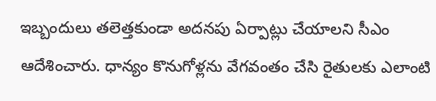ఇబ్బందులు తలెత్తకుండా అదనపు ఏర్పాట్లు చేయాలని సీఎం ఆదేశించారు. ధాన్యం కొనుగోళ్లను వేగవంతం చేసి రైతులకు ఎలాంటి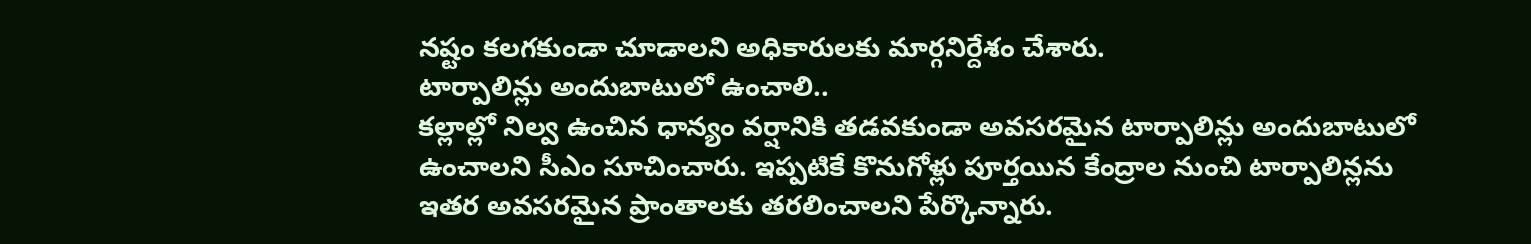నష్టం కలగకుండా చూడాలని అధికారులకు మార్గనిర్దేశం చేశారు.
టార్పాలిన్లు అందుబాటులో ఉంచాలి..
కల్లాల్లో నిల్వ ఉంచిన ధాన్యం వర్షానికి తడవకుండా అవసరమైన టార్పాలిన్లు అందుబాటులో ఉంచాలని సీఎం సూచించారు. ఇప్పటికే కొనుగోళ్లు పూర్తయిన కేంద్రాల నుంచి టార్పాలిన్లను ఇతర అవసరమైన ప్రాంతాలకు తరలించాలని పేర్కొన్నారు.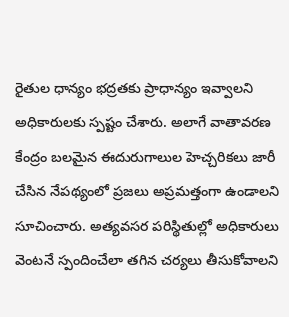రైతుల ధాన్యం భద్రతకు ప్రాధాన్యం ఇవ్వాలని అధికారులకు స్పష్టం చేశారు. అలాగే వాతావరణ కేంద్రం బలమైన ఈదురుగాలుల హెచ్చరికలు జారీ చేసిన నేపథ్యంలో ప్రజలు అప్రమత్తంగా ఉండాలని సూచించారు. అత్యవసర పరిస్థితుల్లో అధికారులు వెంటనే స్పందించేలా తగిన చర్యలు తీసుకోవాలని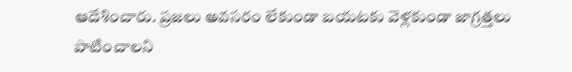ఆదేశించారు. ప్రజలు అవసరం లేకుండా బయటకు వెళ్లకుండా జాగ్రత్తలు పాటించాలని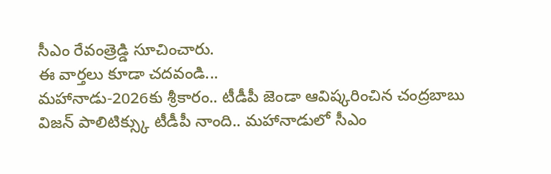సీఎం రేవంత్రెడ్డి సూచించారు.
ఈ వార్తలు కూడా చదవండి...
మహానాడు-2026కు శ్రీకారం.. టీడీపీ జెండా ఆవిష్కరించిన చంద్రబాబు
విజన్ పాలిటిక్స్కు టీడీపీ నాంది.. మహానాడులో సీఎం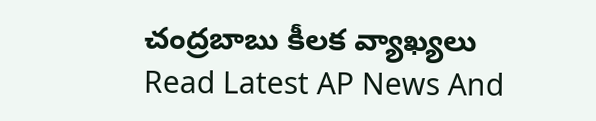చంద్రబాబు కీలక వ్యాఖ్యలు
Read Latest AP News And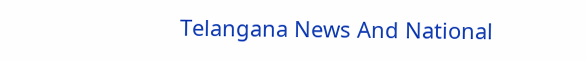Telangana News And National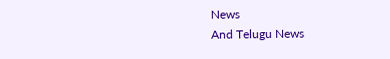News
And Telugu News